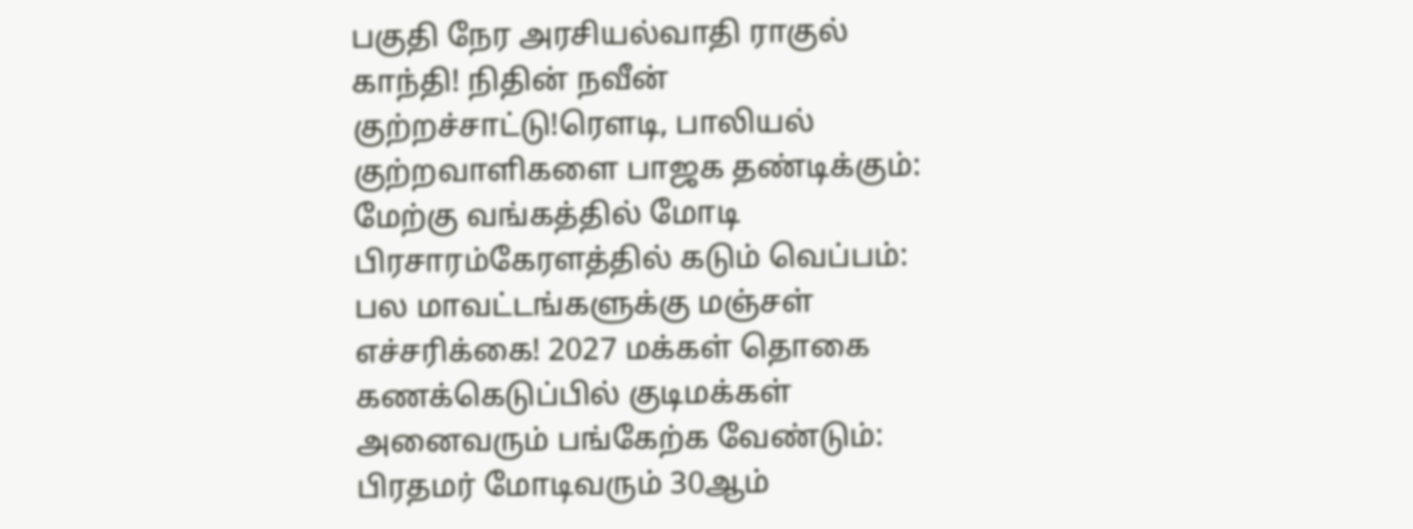பகுதி நேர அரசியல்வாதி ராகுல் காந்தி! நிதின் நவீன் குற்றச்சாட்டு!ரெளடி, பாலியல் குற்றவாளிகளை பாஜக தண்டிக்கும்: மேற்கு வங்கத்தில் மோடி பிரசாரம்கேரளத்தில் கடும் வெப்பம்: பல மாவட்டங்களுக்கு மஞ்சள் எச்சரிக்கை! 2027 மக்கள் தொகை கணக்கெடுப்பில் குடிமக்கள் அனைவரும் பங்கேற்க வேண்டும்: பிரதமர் மோடிவரும் 30ஆம்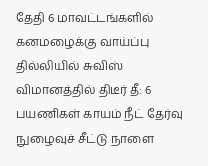தேதி 6 மாவட்டங்களில் கனமழைக்கு வாய்ப்பு தில்லியில் சுவிஸ் விமானத்தில் திடீர் தீ: 6 பயணிகள் காயம் நீட் தேர்வு நுழைவுச் சீட்டு நாளை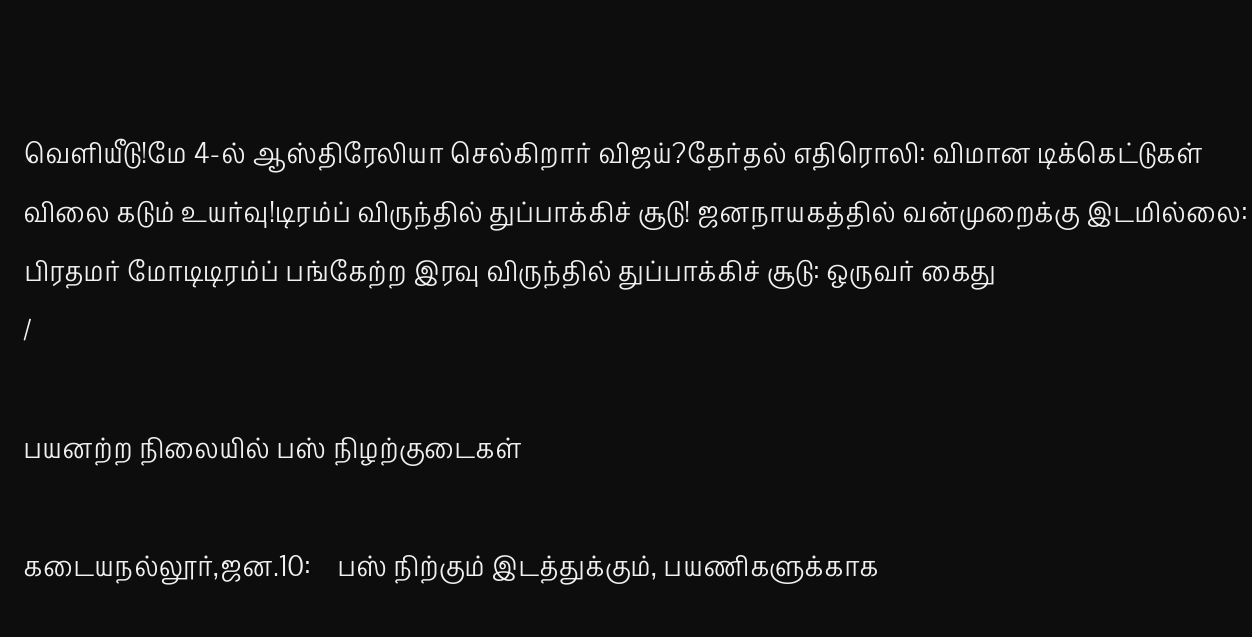வெளியீடு!மே 4-ல் ஆஸ்திரேலியா செல்கிறார் விஜய்?தேர்தல் எதிரொலி: விமான டிக்கெட்டுகள் விலை கடும் உயர்வு!டிரம்ப் விருந்தில் துப்பாக்கிச் சூடு! ஜனநாயகத்தில் வன்முறைக்கு இடமில்லை: பிரதமர் மோடிடிரம்ப் பங்கேற்ற இரவு விருந்தில் துப்பாக்கிச் சூடு: ஒருவர் கைது
/

பயனற்ற நிலையில் பஸ் நிழற்குடைகள்

கடையநல்லூர்,ஜன.10:    பஸ் நிற்கும் இடத்துக்கும், பயணிகளுக்காக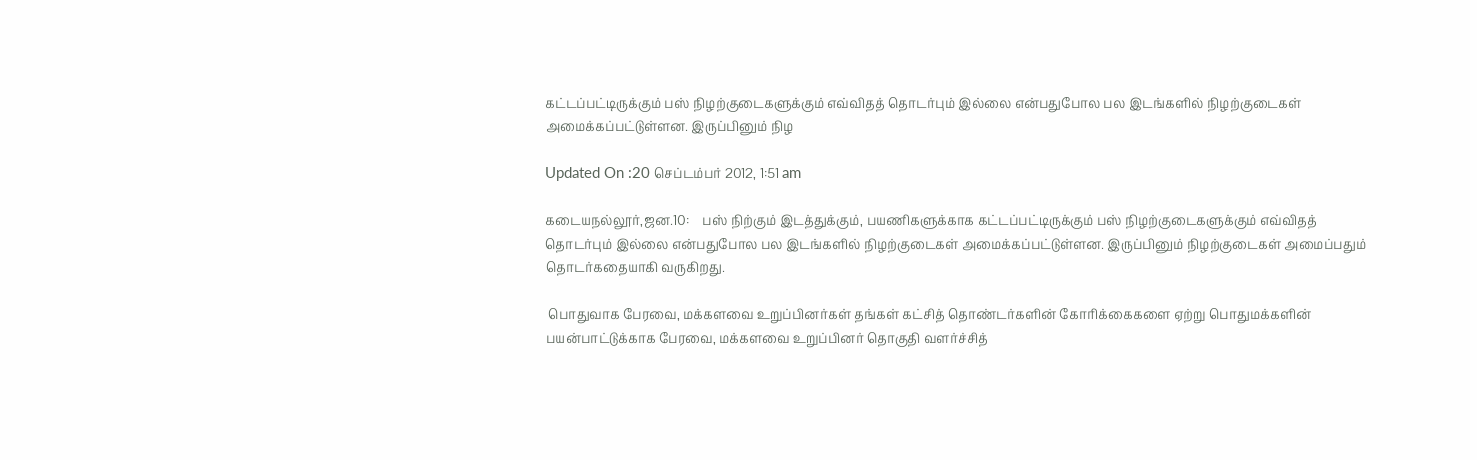கட்டப்பட்டிருக்கும் பஸ் நிழற்குடைகளுக்கும் எவ்விதத் தொடர்பும் இல்லை என்பதுபோல பல இடங்களில் நிழற்குடைகள் அமைக்கப்பட்டுள்ளன. இருப்பினும் நிழ

Updated On :20 செப்டம்பர் 2012, 1:51 am

கடையநல்லூர்,ஜன.10:    பஸ் நிற்கும் இடத்துக்கும், பயணிகளுக்காக கட்டப்பட்டிருக்கும் பஸ் நிழற்குடைகளுக்கும் எவ்விதத் தொடர்பும் இல்லை என்பதுபோல பல இடங்களில் நிழற்குடைகள் அமைக்கப்பட்டுள்ளன. இருப்பினும் நிழற்குடைகள் அமைப்பதும் தொடர்கதையாகி வருகிறது.

 பொதுவாக பேரவை, மக்களவை உறுப்பினர்கள் தங்கள் கட்சித் தொண்டர்களின் கோரிக்கைகளை ஏற்று பொதுமக்களின் பயன்பாட்டுக்காக பேரவை, மக்களவை உறுப்பினர் தொகுதி வளர்ச்சித்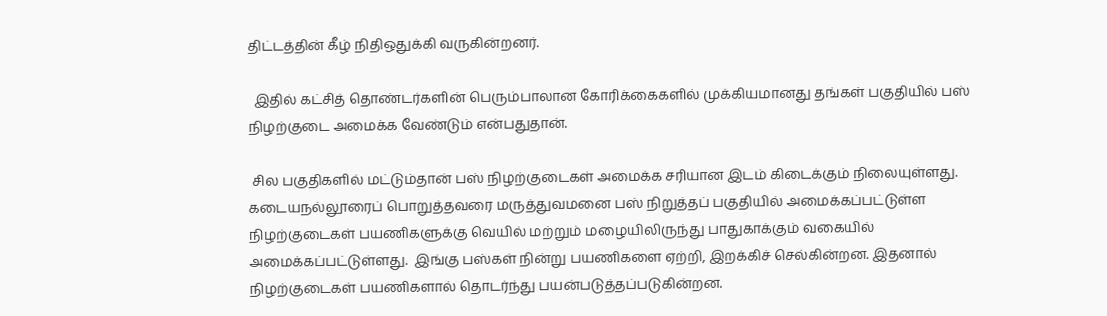திட்டத்தின் கீழ் நிதிஒதுக்கி வருகின்றனர்.

  இதில் கட்சித் தொண்டர்களின் பெரும்பாலான கோரிக்கைகளில் முக்கியமானது தங்கள் பகுதியில் பஸ் நிழற்குடை அமைக்க வேண்டும் என்பதுதான்.

 சில பகுதிகளில் மட்டும்தான் பஸ் நிழற்குடைகள் அமைக்க சரியான இடம் கிடைக்கும் நிலையுள்ளது. கடையநல்லூரைப் பொறுத்தவரை மருத்துவமனை பஸ் நிறுத்தப் பகுதியில் அமைக்கப்பட்டுள்ள நிழற்குடைகள் பயணிகளுக்கு வெயில் மற்றும் மழையிலிருந்து பாதுகாக்கும் வகையில் அமைக்கப்பட்டுள்ளது.  இங்கு பஸ்கள் நின்று பயணிகளை ஏற்றி, இறக்கிச் செல்கின்றன. இதனால் நிழற்குடைகள் பயணிகளால் தொடர்ந்து பயன்படுத்தப்படுகின்றன.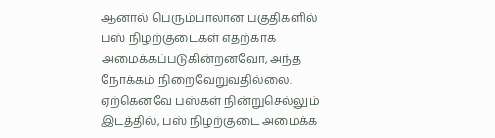ஆனால் பெரும்பாலான பகுதிகளில் பஸ் நிழற்குடைகள் எதற்காக அமைக்கப்படுகின்றனவோ, அந்த நோக்கம் நிறைவேறுவதில்லை. ஏற்கெனவே பஸ்கள் நின்றுசெல்லும் இடத்தில், பஸ் நிழற்குடை அமைக்க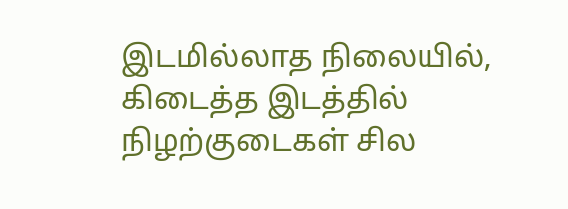இடமில்லாத நிலையில், கிடைத்த இடத்தில் நிழற்குடைகள் சில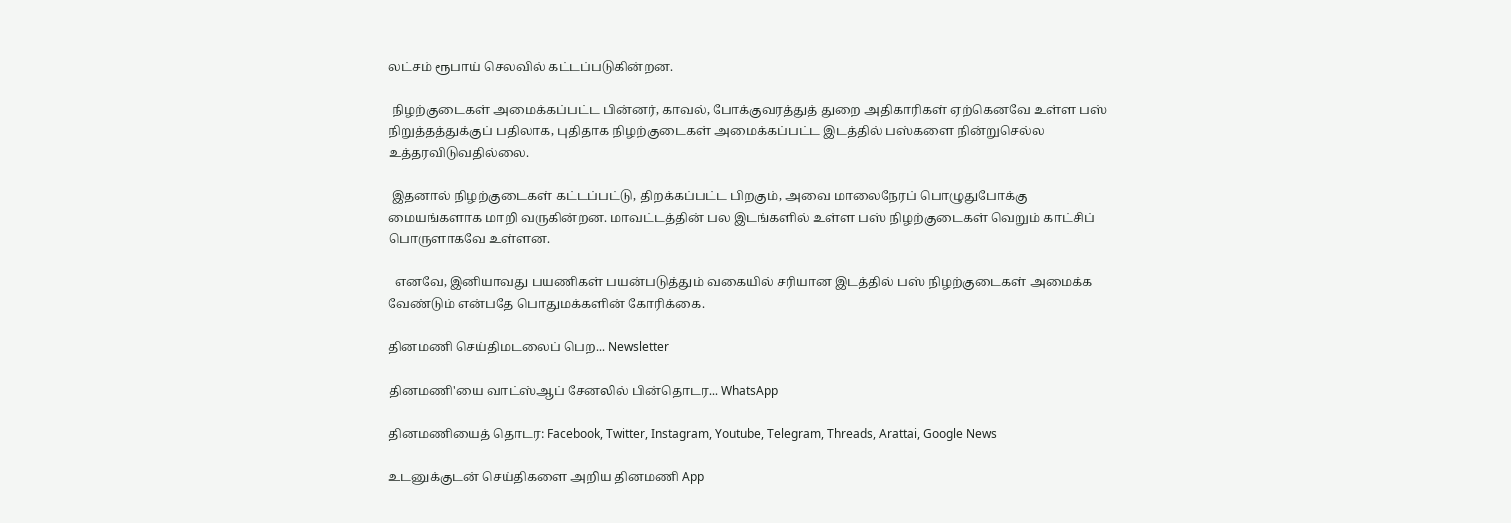லட்சம் ரூபாய் செலவில் கட்டப்படுகின்றன.

 நிழற்குடைகள் அமைக்கப்பட்ட பின்னர், காவல், போக்குவரத்துத் துறை அதிகாரிகள் ஏற்கெனவே உள்ள பஸ் நிறுத்தத்துக்குப் பதிலாக, புதிதாக நிழற்குடைகள் அமைக்கப்பட்ட இடத்தில் பஸ்களை நின்றுசெல்ல உத்தரவிடுவதில்லை.

 இதனால் நிழற்குடைகள் கட்டப்பட்டு, திறக்கப்பட்ட பிறகும், அவை மாலைநேரப் பொழுதுபோக்கு மையங்களாக மாறி வருகின்றன. மாவட்டத்தின் பல இடங்களில் உள்ள பஸ் நிழற்குடைகள் வெறும் காட்சிப் பொருளாகவே உள்ளன.

  எனவே, இனியாவது பயணிகள் பயன்படுத்தும் வகையில் சரியான இடத்தில் பஸ் நிழற்குடைகள் அமைக்க வேண்டும் என்பதே பொதுமக்களின் கோரிக்கை.

தினமணி செய்திமடலைப் பெற... Newsletter

தினமணி'யை வாட்ஸ்ஆப் சேனலில் பின்தொடர... WhatsApp

தினமணியைத் தொடர: Facebook, Twitter, Instagram, Youtube, Telegram, Threads, Arattai, Google News

உடனுக்குடன் செய்திகளை அறிய தினமணி App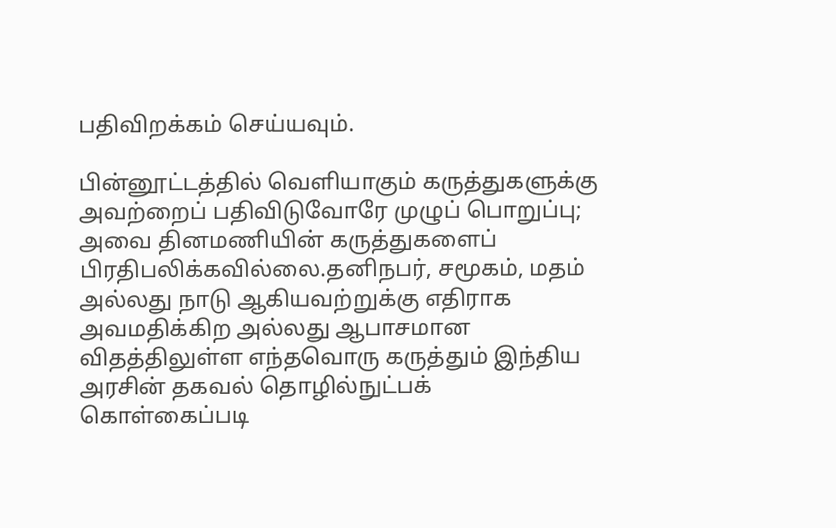பதிவிறக்கம் செய்யவும்.

பின்னூட்டத்தில் வெளியாகும் கருத்துகளுக்கு அவற்றைப் பதிவிடுவோரே முழுப் பொறுப்பு; அவை தினமணியின் கருத்துகளைப் பிரதிபலிக்கவில்லை.தனிநபர், சமூகம், மதம் அல்லது நாடு ஆகியவற்றுக்கு எதிராக அவமதிக்கிற அல்லது ஆபாசமான விதத்திலுள்ள எந்தவொரு கருத்தும் இந்திய அரசின் தகவல் தொழில்நுட்பக் கொள்கைப்படி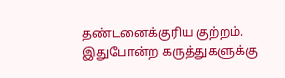தண்டனைக்குரிய குற்றம். இதுபோன்ற கருத்துகளுக்கு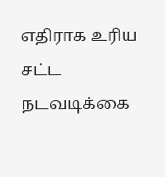எதிராக உரிய சட்ட நடவடிக்கை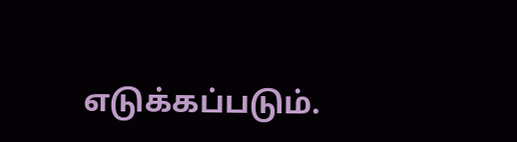எடுக்கப்படும்.